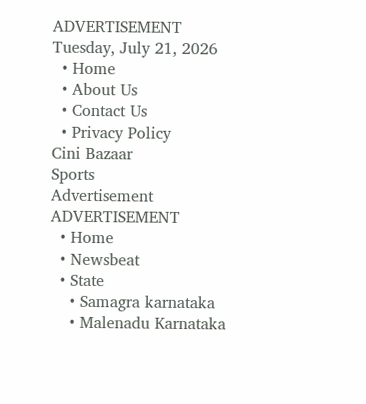ADVERTISEMENT
Tuesday, July 21, 2026
  • Home
  • About Us
  • Contact Us
  • Privacy Policy
Cini Bazaar
Sports
Advertisement
ADVERTISEMENT
  • Home
  • Newsbeat
  • State
    • Samagra karnataka
    • Malenadu Karnataka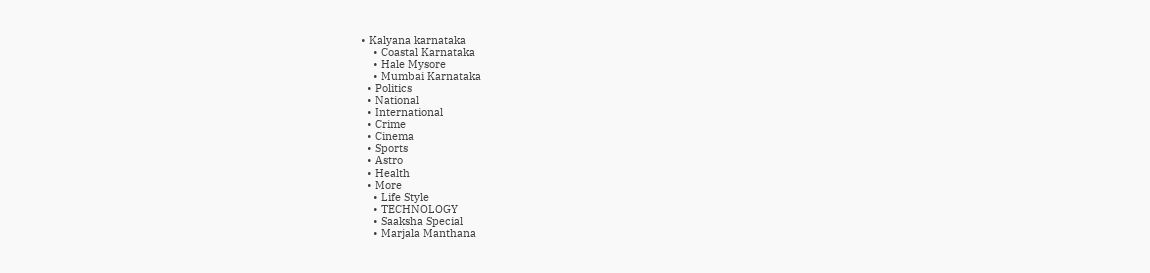• Kalyana karnataka
    • Coastal Karnataka
    • Hale Mysore
    • Mumbai Karnataka
  • Politics
  • National
  • International
  • Crime
  • Cinema
  • Sports
  • Astro
  • Health
  • More
    • Life Style
    • TECHNOLOGY
    • Saaksha Special
    • Marjala Manthana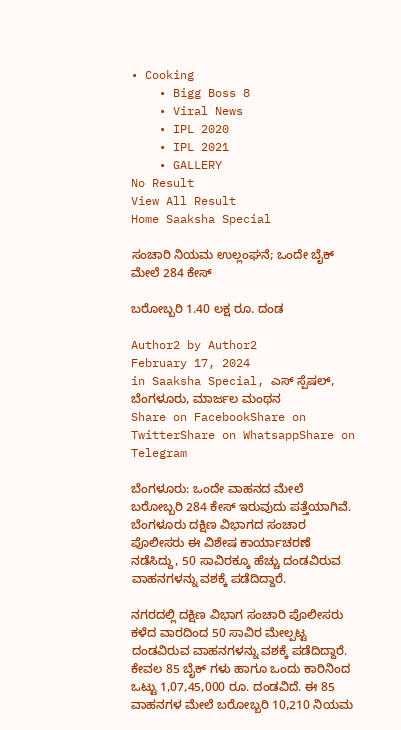• Cooking
    • Bigg Boss 8
    • Viral News
    • IPL 2020
    • IPL 2021
    • GALLERY
No Result
View All Result
Home Saaksha Special

ಸಂಚಾರಿ ನಿಯಮ ಉಲ್ಲಂಘನೆ; ಒಂದೇ ಬೈಕ್ ಮೇಲೆ 284 ಕೇಸ್

ಬರೋಬ್ಬರಿ 1.40 ಲಕ್ಷ ರೂ. ದಂಡ

Author2 by Author2
February 17, 2024
in Saaksha Special, ಎಸ್ ಸ್ಪೆಷಲ್, ಬೆಂಗಳೂರು, ಮಾರ್ಜಲ ಮಂಥನ
Share on FacebookShare on TwitterShare on WhatsappShare on Telegram

ಬೆಂಗಳೂರು: ಒಂದೇ ವಾಹನದ ಮೇಲೆ ಬರೋಬ್ಬರಿ 284 ಕೇಸ್ ಇರುವುದು ಪತ್ತೆಯಾಗಿವೆ. ಬೆಂಗಳೂರು ದಕ್ಷಿಣ ವಿಭಾಗದ ಸಂಚಾರ ಪೊಲೀಸರು ಈ ವಿಶೇಷ ಕಾರ್ಯಾಚರಣೆ ನಡೆಸಿದ್ದು, 50 ಸಾವಿರಕ್ಕೂ ಹೆಚ್ಚು ದಂಡವಿರುವ ವಾಹನಗಳನ್ನು ವಶಕ್ಕೆ ಪಡೆದಿದ್ದಾರೆ.

ನಗರದಲ್ಲಿ ದಕ್ಷಿಣ ವಿಭಾಗ ಸಂಚಾರಿ ಪೊಲೀಸರು ಕಳೆದ ವಾರದಿಂದ 50 ಸಾವಿರ ಮೇಲ್ಪಟ್ಟ ದಂಡವಿರುವ ವಾಹನಗಳನ್ನು ವಶಕ್ಕೆ ಪಡೆದಿದ್ದಾರೆ. ಕೇವಲ 85 ಬೈಕ್ ಗಳು ಹಾಗೂ ಒಂದು ಕಾರಿನಿಂದ ಒಟ್ಟು 1,07,45,000 ರೂ. ದಂಡವಿದೆ. ಈ 85 ವಾಹನಗಳ ಮೇಲೆ ಬರೋಬ್ಬರಿ 10,210 ನಿಯಮ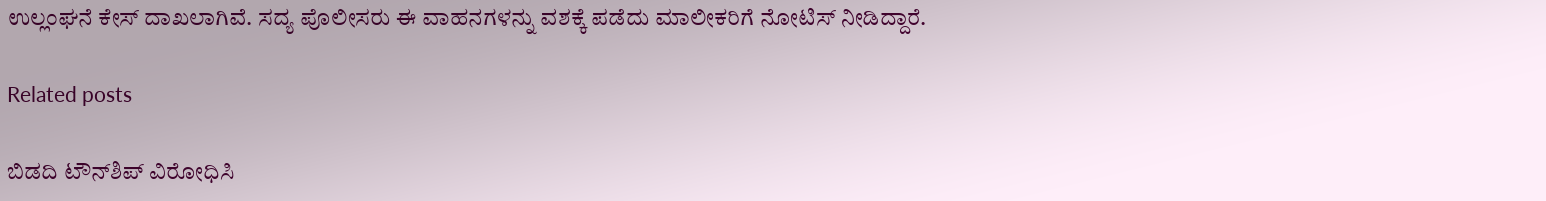ಉಲ್ಲಂಘನೆ ಕೇಸ್ ದಾಖಲಾಗಿವೆ. ಸದ್ಯ ಪೊಲೀಸರು ಈ ವಾಹನಗಳನ್ನು ವಶಕ್ಕೆ ಪಡೆದು ಮಾಲೀಕರಿಗೆ ನೋಟಿಸ್ ನೀಡಿದ್ದಾರೆ.

Related posts

ಬಿಡದಿ ಟೌನ್‌ಶಿಪ್ ವಿರೋಧಿಸಿ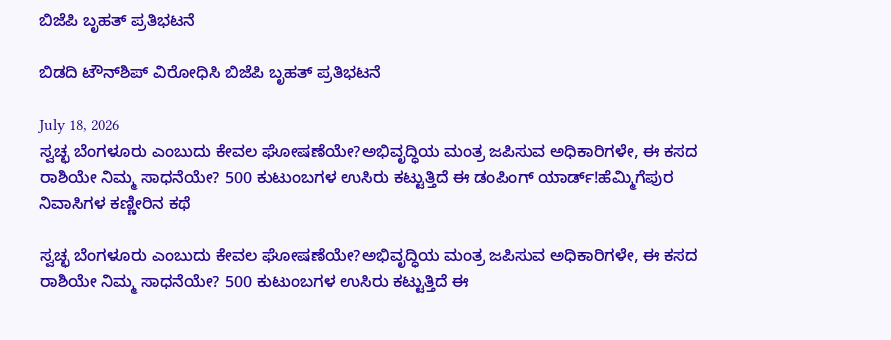ಬಿಜೆಪಿ ಬೃಹತ್ ಪ್ರತಿಭಟನೆ

ಬಿಡದಿ ಟೌನ್‌ಶಿಪ್ ವಿರೋಧಿಸಿ ಬಿಜೆಪಿ ಬೃಹತ್ ಪ್ರತಿಭಟನೆ

July 18, 2026
ಸ್ವಚ್ಛ ಬೆಂಗಳೂರು ಎಂಬುದು ಕೇವಲ ಘೋಷಣೆಯೇ?ಅಭಿವೃದ್ಧಿಯ ಮಂತ್ರ ಜಪಿಸುವ ಅಧಿಕಾರಿಗಳೇ, ಈ ಕಸದ ರಾಶಿಯೇ ನಿಮ್ಮ ಸಾಧನೆಯೇ? 500 ಕುಟುಂಬಗಳ ಉಸಿರು ಕಟ್ಟುತ್ತಿದೆ ಈ ಡಂಪಿಂಗ್ ಯಾರ್ಡ್!ಹೆಮ್ಮಿಗೆಪುರ ನಿವಾಸಿಗಳ ಕಣ್ಣೀರಿನ ಕಥೆ

ಸ್ವಚ್ಛ ಬೆಂಗಳೂರು ಎಂಬುದು ಕೇವಲ ಘೋಷಣೆಯೇ?ಅಭಿವೃದ್ಧಿಯ ಮಂತ್ರ ಜಪಿಸುವ ಅಧಿಕಾರಿಗಳೇ, ಈ ಕಸದ ರಾಶಿಯೇ ನಿಮ್ಮ ಸಾಧನೆಯೇ? 500 ಕುಟುಂಬಗಳ ಉಸಿರು ಕಟ್ಟುತ್ತಿದೆ ಈ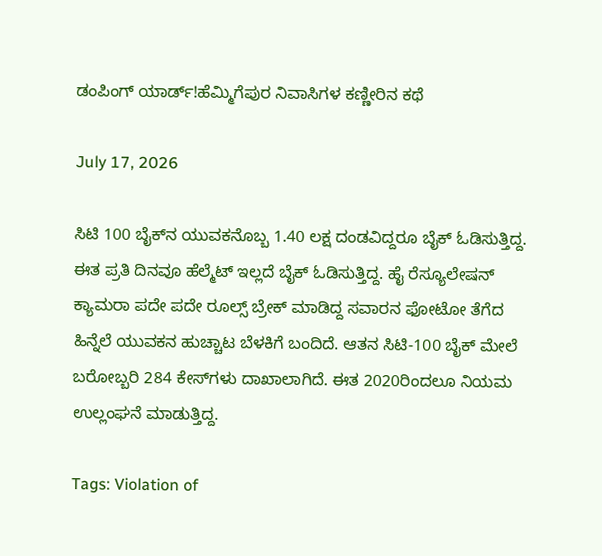ಡಂಪಿಂಗ್ ಯಾರ್ಡ್!ಹೆಮ್ಮಿಗೆಪುರ ನಿವಾಸಿಗಳ ಕಣ್ಣೀರಿನ ಕಥೆ

July 17, 2026

ಸಿಟಿ 100 ಬೈಕ್‌ನ ಯುವಕನೊಬ್ಬ 1.40 ಲಕ್ಷ ದಂಡವಿದ್ದರೂ ಬೈಕ್ ಓಡಿಸುತ್ತಿದ್ದ. ಈತ ಪ್ರತಿ ದಿನವೂ ಹೆಲ್ಮೆಟ್ ಇಲ್ಲದೆ ಬೈಕ್ ಓಡಿಸುತ್ತಿದ್ದ. ಹೈ ರೆಸ್ಯೂಲೇಷನ್ ಕ್ಯಾಮರಾ ಪದೇ ಪದೇ ರೂಲ್ಸ್ ಬ್ರೇಕ್ ಮಾಡಿದ್ದ ಸವಾರನ ಫೋಟೋ ತೆಗೆದ ಹಿನ್ನೆಲೆ ಯುವಕನ ಹುಚ್ಚಾಟ ಬೆಳಕಿಗೆ ಬಂದಿದೆ. ಆತನ ಸಿಟಿ-100 ಬೈಕ್ ಮೇಲೆ ಬರೋಬ್ಬರಿ 284 ಕೇಸ್‌ಗಳು ದಾಖಾಲಾಗಿದೆ. ಈತ 2020ರಿಂದಲೂ ನಿಯಮ ಉಲ್ಲಂಘನೆ ಮಾಡುತ್ತಿದ್ದ.

Tags: Violation of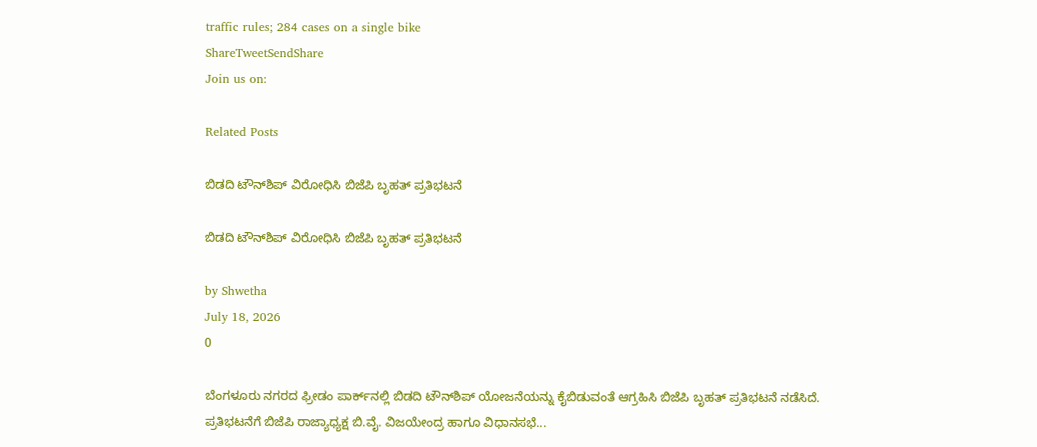traffic rules; 284 cases on a single bike
ShareTweetSendShare
Join us on:

Related Posts

ಬಿಡದಿ ಟೌನ್‌ಶಿಪ್ ವಿರೋಧಿಸಿ ಬಿಜೆಪಿ ಬೃಹತ್ ಪ್ರತಿಭಟನೆ

ಬಿಡದಿ ಟೌನ್‌ಶಿಪ್ ವಿರೋಧಿಸಿ ಬಿಜೆಪಿ ಬೃಹತ್ ಪ್ರತಿಭಟನೆ

by Shwetha
July 18, 2026
0

ಬೆಂಗಳೂರು ನಗರದ ಫ್ರೀಡಂ ಪಾರ್ಕ್‌ನಲ್ಲಿ ಬಿಡದಿ ಟೌನ್‌ಶಿಪ್ ಯೋಜನೆಯನ್ನು ಕೈಬಿಡುವಂತೆ ಆಗ್ರಹಿಸಿ ಬಿಜೆಪಿ ಬೃಹತ್ ಪ್ರತಿಭಟನೆ ನಡೆಸಿದೆ. ಪ್ರತಿಭಟನೆಗೆ ಬಿಜೆಪಿ ರಾಜ್ಯಾಧ್ಯಕ್ಷ ಬಿ.ವೈ. ವಿಜಯೇಂದ್ರ ಹಾಗೂ ವಿಧಾನಸಭೆ...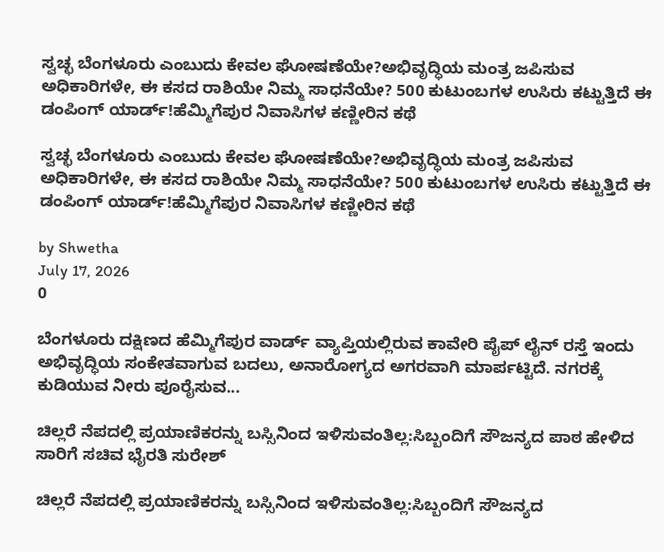ಸ್ವಚ್ಛ ಬೆಂಗಳೂರು ಎಂಬುದು ಕೇವಲ ಘೋಷಣೆಯೇ?ಅಭಿವೃದ್ಧಿಯ ಮಂತ್ರ ಜಪಿಸುವ ಅಧಿಕಾರಿಗಳೇ, ಈ ಕಸದ ರಾಶಿಯೇ ನಿಮ್ಮ ಸಾಧನೆಯೇ? 500 ಕುಟುಂಬಗಳ ಉಸಿರು ಕಟ್ಟುತ್ತಿದೆ ಈ ಡಂಪಿಂಗ್ ಯಾರ್ಡ್!ಹೆಮ್ಮಿಗೆಪುರ ನಿವಾಸಿಗಳ ಕಣ್ಣೀರಿನ ಕಥೆ

ಸ್ವಚ್ಛ ಬೆಂಗಳೂರು ಎಂಬುದು ಕೇವಲ ಘೋಷಣೆಯೇ?ಅಭಿವೃದ್ಧಿಯ ಮಂತ್ರ ಜಪಿಸುವ ಅಧಿಕಾರಿಗಳೇ, ಈ ಕಸದ ರಾಶಿಯೇ ನಿಮ್ಮ ಸಾಧನೆಯೇ? 500 ಕುಟುಂಬಗಳ ಉಸಿರು ಕಟ್ಟುತ್ತಿದೆ ಈ ಡಂಪಿಂಗ್ ಯಾರ್ಡ್!ಹೆಮ್ಮಿಗೆಪುರ ನಿವಾಸಿಗಳ ಕಣ್ಣೀರಿನ ಕಥೆ

by Shwetha
July 17, 2026
0

ಬೆಂಗಳೂರು ದಕ್ಷಿಣದ ಹೆಮ್ಮಿಗೆಪುರ ವಾರ್ಡ್ ವ್ಯಾಪ್ತಿಯಲ್ಲಿರುವ ಕಾವೇರಿ ಪೈಪ್ ಲೈನ್ ರಸ್ತೆ ಇಂದು ಅಭಿವೃದ್ಧಿಯ ಸಂಕೇತವಾಗುವ ಬದಲು, ಅನಾರೋಗ್ಯದ ಅಗರವಾಗಿ ಮಾರ್ಪಟ್ಟಿದೆ. ನಗರಕ್ಕೆ ಕುಡಿಯುವ ನೀರು ಪೂರೈಸುವ...

ಚಿಲ್ಲರೆ ನೆಪದಲ್ಲಿ ಪ್ರಯಾಣಿಕರನ್ನು ಬಸ್ಸಿನಿಂದ ಇಳಿಸುವಂತಿಲ್ಲ:ಸಿಬ್ಬಂದಿಗೆ ಸೌಜನ್ಯದ ಪಾಠ ಹೇಳಿದ ಸಾರಿಗೆ ಸಚಿವ ಭೈರತಿ ಸುರೇಶ್

ಚಿಲ್ಲರೆ ನೆಪದಲ್ಲಿ ಪ್ರಯಾಣಿಕರನ್ನು ಬಸ್ಸಿನಿಂದ ಇಳಿಸುವಂತಿಲ್ಲ:ಸಿಬ್ಬಂದಿಗೆ ಸೌಜನ್ಯದ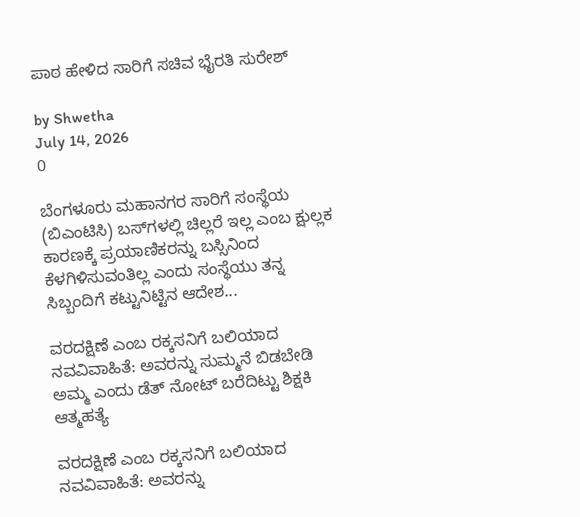ಪಾಠ ಹೇಳಿದ ಸಾರಿಗೆ ಸಚಿವ ಭೈರತಿ ಸುರೇಶ್

by Shwetha
July 14, 2026
0

ಬೆಂಗಳೂರು ಮಹಾನಗರ ಸಾರಿಗೆ ಸಂಸ್ಥೆಯ (ಬಿಎಂಟಿಸಿ) ಬಸ್‌ಗಳಲ್ಲಿ ಚಿಲ್ಲರೆ ಇಲ್ಲ ಎಂಬ ಕ್ಷುಲ್ಲಕ ಕಾರಣಕ್ಕೆ ಪ್ರಯಾಣಿಕರನ್ನು ಬಸ್ಸಿನಿಂದ ಕೆಳಗಿಳಿಸುವಂತಿಲ್ಲ ಎಂದು ಸಂಸ್ಥೆಯು ತನ್ನ ಸಿಬ್ಬಂದಿಗೆ ಕಟ್ಟುನಿಟ್ಟಿನ ಆದೇಶ...

ವರದಕ್ಷಿಣೆ ಎಂಬ ರಕ್ಕಸನಿಗೆ ಬಲಿಯಾದ ನವವಿವಾಹಿತೆ: ಅವರನ್ನು ಸುಮ್ಮನೆ ಬಿಡಬೇಡಿ ಅಮ್ಮ ಎಂದು ಡೆತ್ ನೋಟ್ ಬರೆದಿಟ್ಟು ಶಿಕ್ಷಕಿ ಆತ್ಮಹತ್ಯೆ

ವರದಕ್ಷಿಣೆ ಎಂಬ ರಕ್ಕಸನಿಗೆ ಬಲಿಯಾದ ನವವಿವಾಹಿತೆ: ಅವರನ್ನು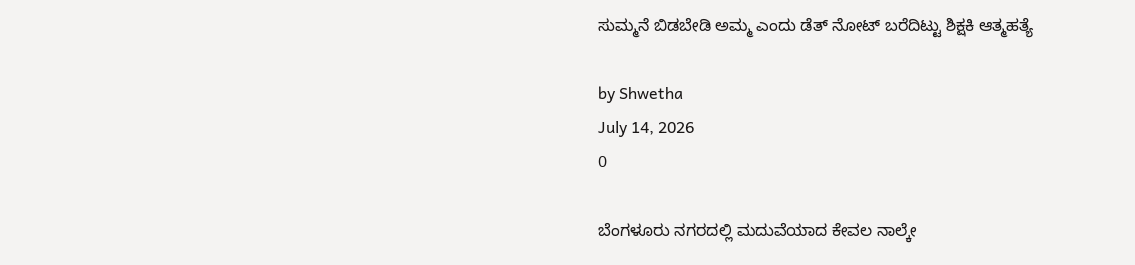ಸುಮ್ಮನೆ ಬಿಡಬೇಡಿ ಅಮ್ಮ ಎಂದು ಡೆತ್ ನೋಟ್ ಬರೆದಿಟ್ಟು ಶಿಕ್ಷಕಿ ಆತ್ಮಹತ್ಯೆ

by Shwetha
July 14, 2026
0

ಬೆಂಗಳೂರು ನಗರದಲ್ಲಿ ಮದುವೆಯಾದ ಕೇವಲ ನಾಲ್ಕೇ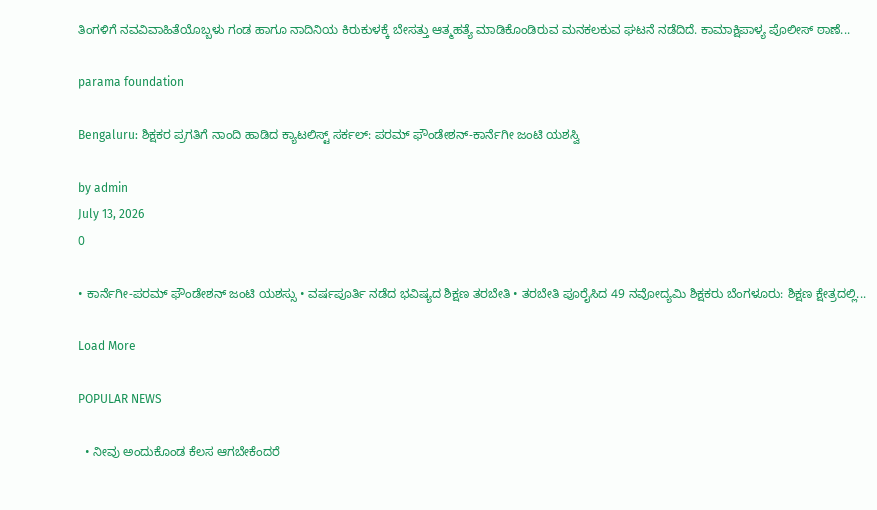ತಿಂಗಳಿಗೆ ನವವಿವಾಹಿತೆಯೊಬ್ಬಳು ಗಂಡ ಹಾಗೂ ನಾದಿನಿಯ ಕಿರುಕುಳಕ್ಕೆ ಬೇಸತ್ತು ಆತ್ಮಹತ್ಯೆ ಮಾಡಿಕೊಂಡಿರುವ ಮನಕಲಕುವ ಘಟನೆ ನಡೆದಿದೆ. ಕಾಮಾಕ್ಷಿಪಾಳ್ಯ ಪೊಲೀಸ್ ಠಾಣೆ...

parama foundation

Bengaluru: ಶಿಕ್ಷಕರ ಪ್ರಗತಿಗೆ ನಾಂದಿ ಹಾಡಿದ ಕ್ಯಾಟಲಿಸ್ಟ್ ಸರ್ಕಲ್: ಪರಮ್ ಫೌಂಡೇಶನ್-ಕಾರ್ನೆಗೀ ಜಂಟಿ ಯಶಸ್ವಿ

by admin
July 13, 2026
0

• ಕಾರ್ನೆಗೀ-ಪರಮ್ ಫೌಂಡೇಶನ್ ಜಂಟಿ ಯಶಸ್ಸು • ವರ್ಷಪೂರ್ತಿ ನಡೆದ ಭವಿಷ್ಯದ ಶಿಕ್ಷಣ ತರಬೇತಿ • ತರಬೇತಿ ಪೂರೈಸಿದ 49 ನವೋದ್ಯಮಿ ಶಿಕ್ಷಕರು ಬೆಂಗಳೂರು: ಶಿಕ್ಷಣ ಕ್ಷೇತ್ರದಲ್ಲಿ...

Load More

POPULAR NEWS

  • ನೀವು ಅಂದುಕೊಂಡ ಕೆಲಸ ಆಗಬೇಕೆಂದರೆ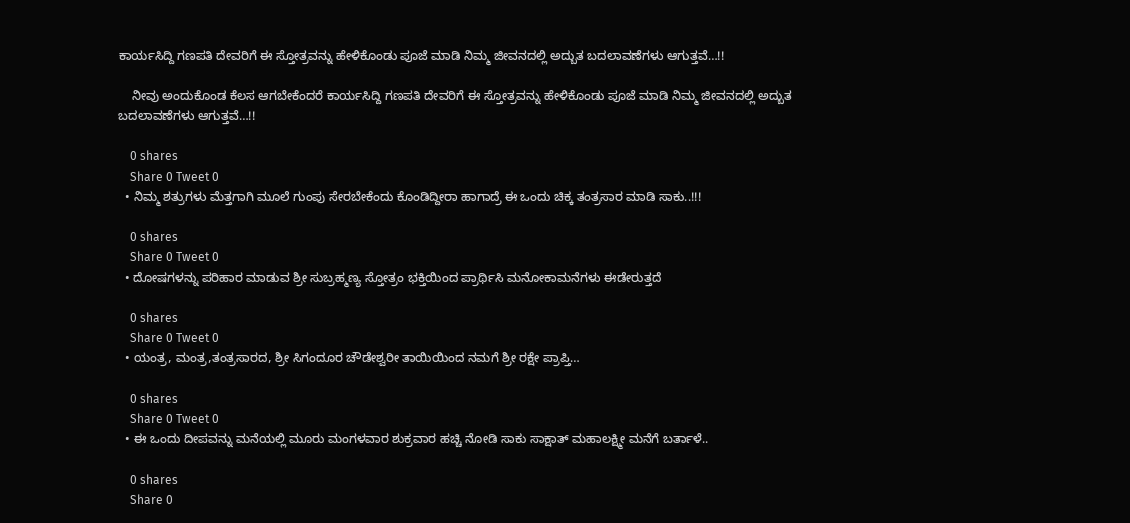ಕಾರ್ಯಸಿದ್ದಿ ಗಣಪತಿ ದೇವರಿಗೆ ಈ ಸ್ತೋತ್ರವನ್ನು ಹೇಳಿಕೊಂಡು ಪೂಜೆ ಮಾಡಿ ನಿಮ್ಮ ಜೀವನದಲ್ಲಿ ಅದ್ಬುತ ಬದಲಾವಣೆಗಳು ಆಗುತ್ತವೆ…!!

    ನೀವು ಅಂದುಕೊಂಡ ಕೆಲಸ ಆಗಬೇಕೆಂದರೆ ಕಾರ್ಯಸಿದ್ದಿ ಗಣಪತಿ ದೇವರಿಗೆ ಈ ಸ್ತೋತ್ರವನ್ನು ಹೇಳಿಕೊಂಡು ಪೂಜೆ ಮಾಡಿ ನಿಮ್ಮ ಜೀವನದಲ್ಲಿ ಅದ್ಬುತ ಬದಲಾವಣೆಗಳು ಆಗುತ್ತವೆ…!!

    0 shares
    Share 0 Tweet 0
  • ನಿಮ್ಮ ಶತ್ರುಗಳು ಮೆತ್ತಗಾಗಿ ಮೂಲೆ ಗುಂಪು ಸೇರಬೇಕೆಂದು ಕೊಂಡಿದ್ದೀರಾ ಹಾಗಾದ್ರೆ ಈ ಒಂದು ಚಿಕ್ಕ ತಂತ್ರಸಾರ ಮಾಡಿ ಸಾಕು..!!!

    0 shares
    Share 0 Tweet 0
  • ದೋಷಗಳನ್ನು ಪರಿಹಾರ ಮಾಡುವ ಶ್ರೀ ಸುಬ್ರಹ್ಮಣ್ಯ ಸ್ತೋತ್ರಂ ಭಕ್ತಿಯಿಂದ ಪ್ರಾರ್ಥಿಸಿ ಮನೋಕಾಮನೆಗಳು ಈಡೇರುತ್ತದೆ

    0 shares
    Share 0 Tweet 0
  • ಯಂತ್ರ, ಮಂತ್ರ,ತಂತ್ರಸಾರದ, ಶ್ರೀ ಸಿಗಂದೂರ ಚೌಡೇಶ್ವರೀ ತಾಯಿಯಿಂದ ನಮಗೆ ಶ್ರೀ ರಕ್ಷೇ ಪ್ರಾಪ್ತಿ…

    0 shares
    Share 0 Tweet 0
  • ಈ ಒಂದು ದೀಪವನ್ನು ಮನೆಯಲ್ಲಿ ಮೂರು ಮಂಗಳವಾರ ಶುಕ್ರವಾರ ಹಚ್ಚಿ ನೋಡಿ ಸಾಕು ಸಾಕ್ಷಾತ್ ಮಹಾಲಕ್ಷ್ಮೀ ಮನೆಗೆ ಬರ್ತಾಳೆ..

    0 shares
    Share 0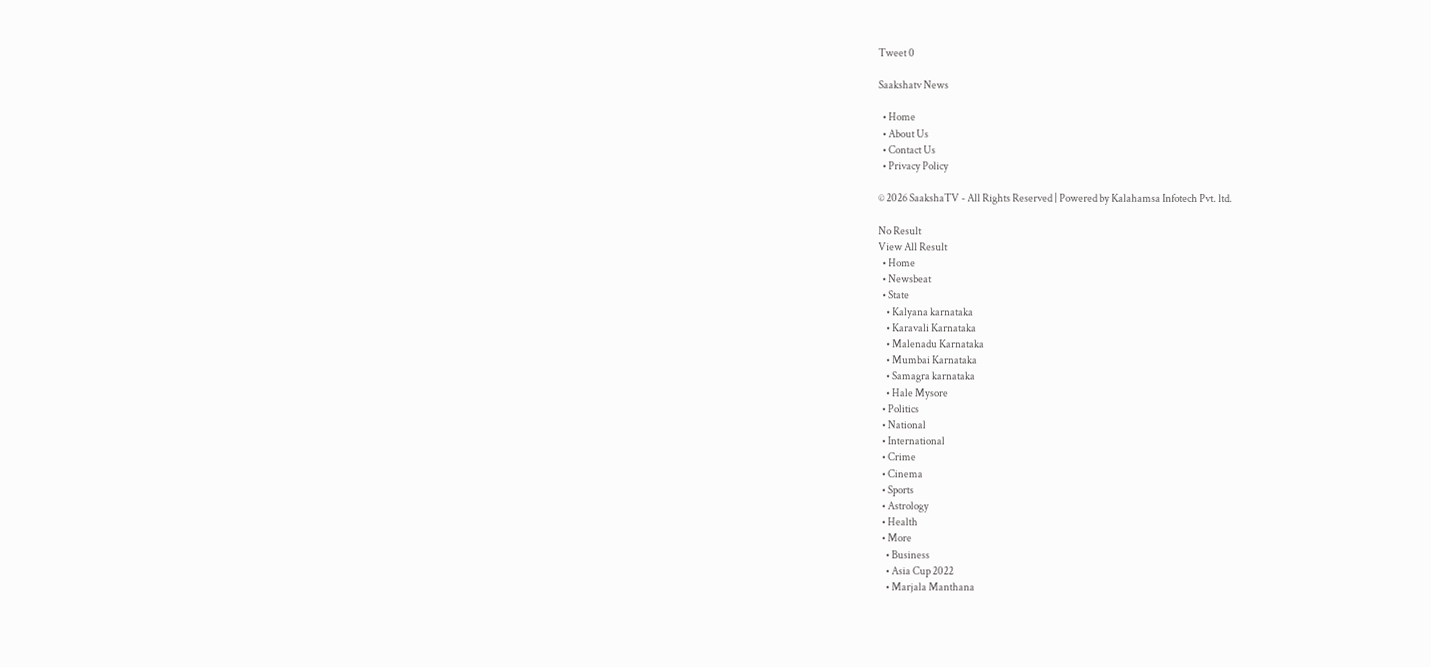Tweet 0

Saakshatv News

  • Home
  • About Us
  • Contact Us
  • Privacy Policy

© 2026 SaakshaTV - All Rights Reserved | Powered by Kalahamsa Infotech Pvt. ltd.

No Result
View All Result
  • Home
  • Newsbeat
  • State
    • Kalyana karnataka
    • Karavali Karnataka
    • Malenadu Karnataka
    • Mumbai Karnataka
    • Samagra karnataka
    • Hale Mysore
  • Politics
  • National
  • International
  • Crime
  • Cinema
  • Sports
  • Astrology
  • Health
  • More
    • Business
    • Asia Cup 2022
    • Marjala Manthana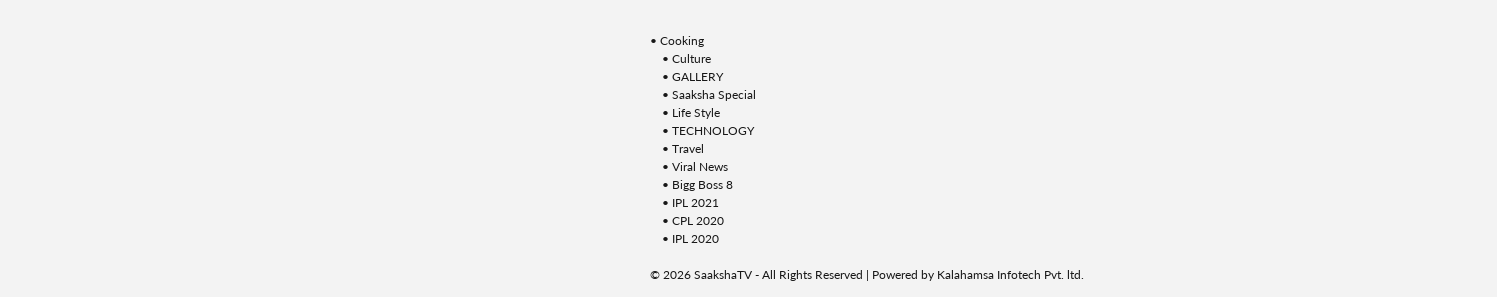• Cooking
    • Culture
    • GALLERY
    • Saaksha Special
    • Life Style
    • TECHNOLOGY
    • Travel
    • Viral News
    • Bigg Boss 8
    • IPL 2021
    • CPL 2020
    • IPL 2020

© 2026 SaakshaTV - All Rights Reserved | Powered by Kalahamsa Infotech Pvt. ltd.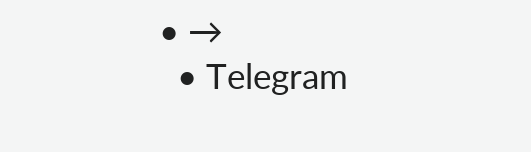• →
  • Telegram